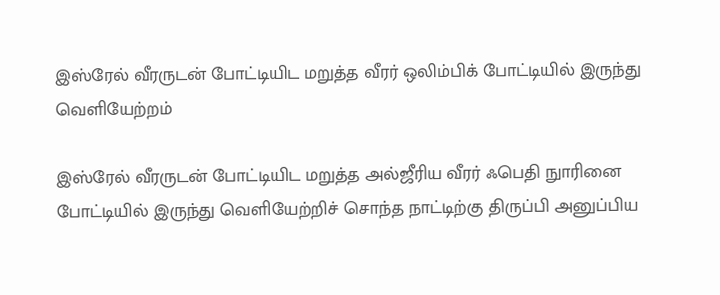இஸ்ரேல் வீரருடன் போட்டியிட மறுத்த வீரர் ஒலிம்பிக் போட்டியில் இருந்து வெளியேற்றம்

இஸ்ரேல் வீரருடன் போட்டியிட மறுத்த அல்ஜீரிய வீரர் ஃபெதி நுாரினை போட்டியில் இருந்து வெளியேற்றிச் சொந்த நாட்டிற்கு திருப்பி அனுப்பிய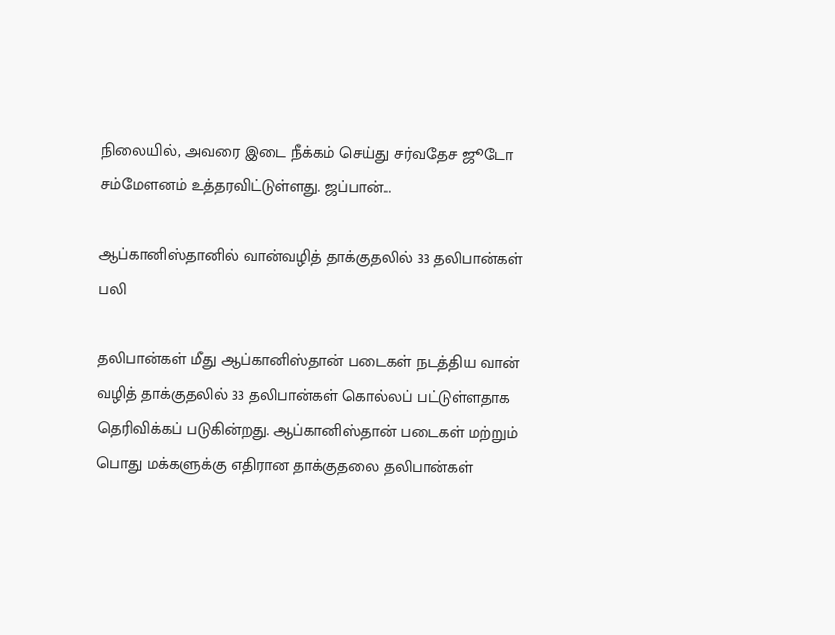நிலையில், அவரை இடை நீக்கம் செய்து சர்வதேச ஜூடோ சம்மேளனம் உத்தரவிட்டுள்ளது. ஜப்பான்...

ஆப்கானிஸ்தானில் வான்வழித் தாக்குதலில் 33 தலிபான்கள் பலி

தலிபான்கள் மீது ஆப்கானிஸ்தான் படைகள் நடத்திய வான் வழித் தாக்குதலில் 33 தலிபான்கள் கொல்லப் பட்டுள்ளதாக தெரிவிக்கப் படுகின்றது. ஆப்கானிஸ்தான் படைகள் மற்றும் பொது மக்களுக்கு எதிரான தாக்குதலை தலிபான்கள்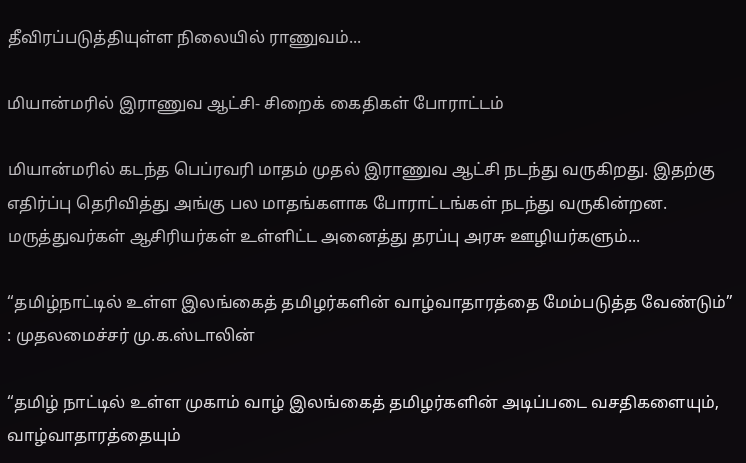தீவிரப்படுத்தியுள்ள நிலையில் ராணுவம்...

மியான்மரில் இராணுவ ஆட்சி- சிறைக் கைதிகள் போராட்டம்

மியான்மரில் கடந்த பெப்ரவரி மாதம் முதல் இராணுவ ஆட்சி நடந்து வருகிறது. இதற்கு எதிர்ப்பு தெரிவித்து அங்கு பல மாதங்களாக போராட்டங்கள் நடந்து வருகின்றன. மருத்துவர்கள் ஆசிரியர்கள் உள்ளிட்ட அனைத்து தரப்பு அரசு ஊழியர்களும்...

“தமிழ்நாட்டில் உள்ள இலங்கைத் தமிழர்களின் வாழ்வாதாரத்தை மேம்படுத்த வேண்டும்” : முதலமைச்சர் மு.க.ஸ்டாலின்

“தமிழ் நாட்டில் உள்ள முகாம் வாழ் இலங்கைத் தமிழர்களின் அடிப்படை வசதிகளையும், வாழ்வாதாரத்தையும்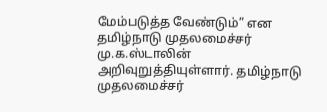மேம்படுத்த வேண்டும்” என தமிழ்நாடு முதலமைச்சர் மு.க.ஸ்டாலின் அறிவுறுத்தியுள்ளார். தமிழ்நாடு முதலமைச்சர்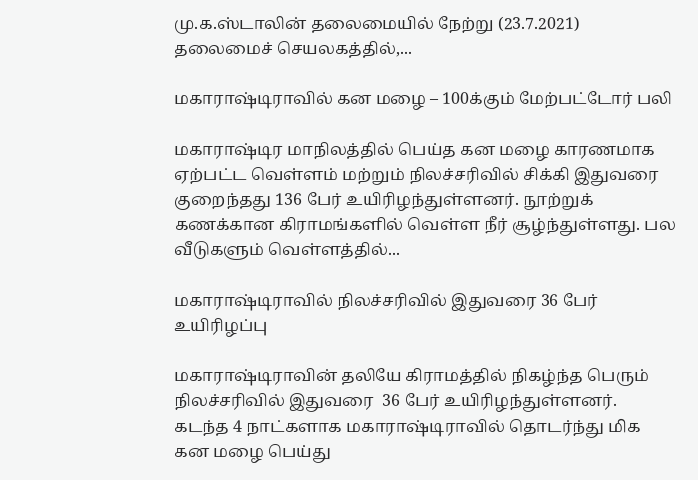மு.க.ஸ்டாலின் தலைமையில் நேற்று (23.7.2021) தலைமைச் செயலகத்தில்,...

மகாராஷ்டிராவில் கன மழை – 100க்கும் மேற்பட்டோர் பலி

மகாராஷ்டிர மாநிலத்தில் பெய்த கன மழை காரணமாக ஏற்பட்ட வெள்ளம் மற்றும் நிலச்சரிவில் சிக்கி இதுவரை குறைந்தது 136 பேர் உயிரிழந்துள்ளனர். நூற்றுக் கணக்கான கிராமங்களில் வெள்ள நீர் சூழ்ந்துள்ளது. பல வீடுகளும் வெள்ளத்தில்...

மகாராஷ்டிராவில் நிலச்சரிவில் இதுவரை 36 பேர் உயிரிழப்பு

மகாராஷ்டிராவின் தலியே கிராமத்தில் நிகழ்ந்த பெரும் நிலச்சரிவில் இதுவரை  36 பேர் உயிரிழந்துள்ளனர்.  கடந்த 4 நாட்களாக மகாராஷ்டிராவில் தொடர்ந்து மிக கன மழை பெய்து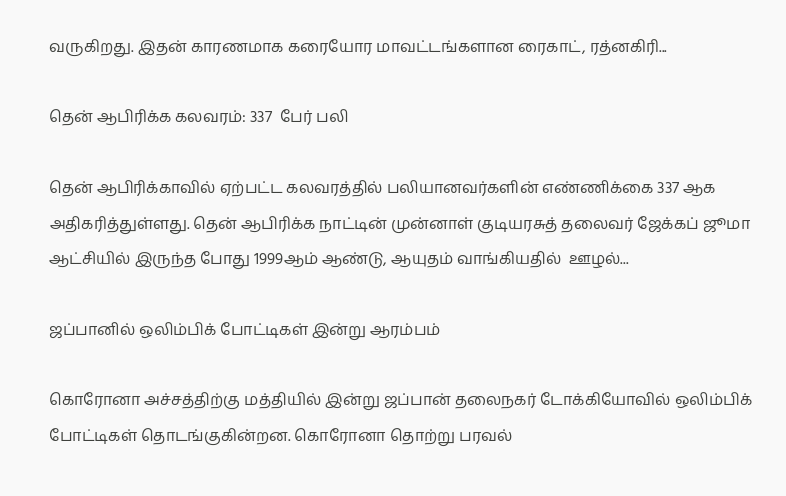வருகிறது. இதன் காரணமாக கரையோர மாவட்டங்களான ரைகாட், ரத்னகிரி...

தென் ஆபிரிக்க கலவரம்: 337  பேர் பலி

தென் ஆபிரிக்காவில் ஏற்பட்ட கலவரத்தில் பலியானவர்களின் எண்ணிக்கை 337 ஆக அதிகரித்துள்ளது. தென் ஆபிரிக்க நாட்டின் முன்னாள் குடியரசுத் தலைவர் ஜேக்கப் ஜூமா ஆட்சியில் இருந்த போது 1999ஆம் ஆண்டு, ஆயுதம் வாங்கியதில்  ஊழல்...

ஜப்பானில் ஒலிம்பிக் போட்டிகள் இன்று ஆரம்பம்

கொரோனா அச்சத்திற்கு மத்தியில் இன்று ஜப்பான் தலைநகர் டோக்கியோவில் ஒலிம்பிக் போட்டிகள் தொடங்குகின்றன. கொரோனா தொற்று பரவல்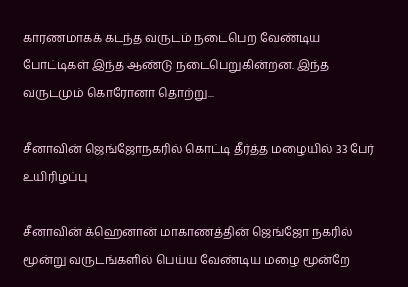காரணமாகக் கடந்த வருடம் நடைபெற வேண்டிய போட்டிகள் இந்த ஆண்டு நடைபெறுகின்றன. இந்த வருடமும் கொரோனா தொற்று...

சீனாவின் ஜெங்ஜோநகரில் கொட்டி தீர்த்த மழையில் 33 பேர் உயிரிழப்பு

சீனாவின் க்ஹெனான் மாகாணத்தின் ஜெங்ஜோ நகரில் மூன்று வருடங்களில் பெய்ய வேண்டிய மழை மூன்றே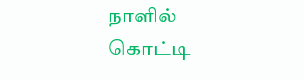நாளில் கொட்டி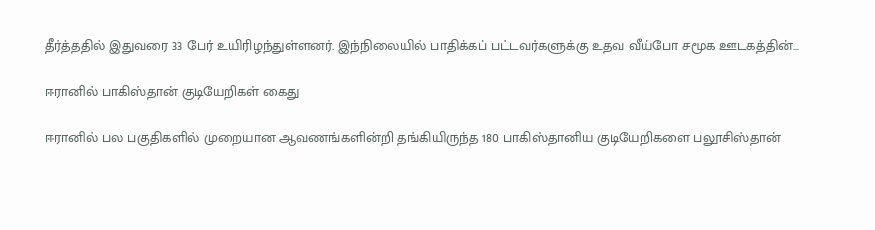தீர்த்ததில் இதுவரை 33 பேர் உயிரிழந்துள்ளனர். இந்நிலையில் பாதிக்கப் பட்டவர்களுக்கு உதவ வீய்போ சமூக ஊடகத்தின்...

ஈரானில் பாகிஸ்தான் குடியேறிகள் கைது

ஈரானில் பல பகுதிகளில் முறையான ஆவணங்களின்றி தங்கியிருந்த 180 பாகிஸ்தானிய குடியேறிகளை பலூசிஸ்தான்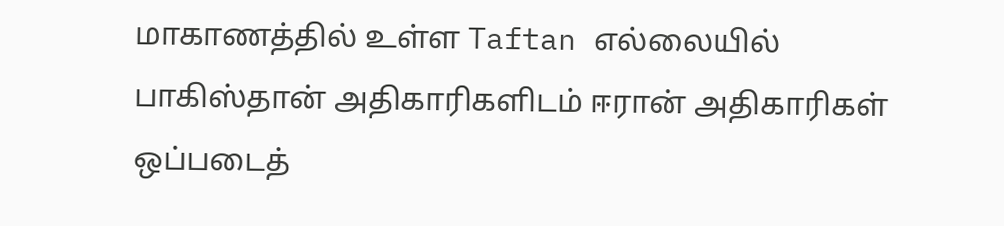மாகாணத்தில் உள்ள Taftan எல்லையில் பாகிஸ்தான் அதிகாரிகளிடம் ஈரான் அதிகாரிகள் ஒப்படைத்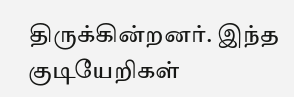திருக்கின்றனர். இந்த குடியேறிகள்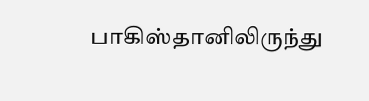பாகிஸ்தானிலிருந்து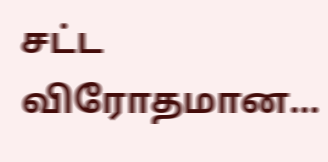சட்ட விரோதமான...